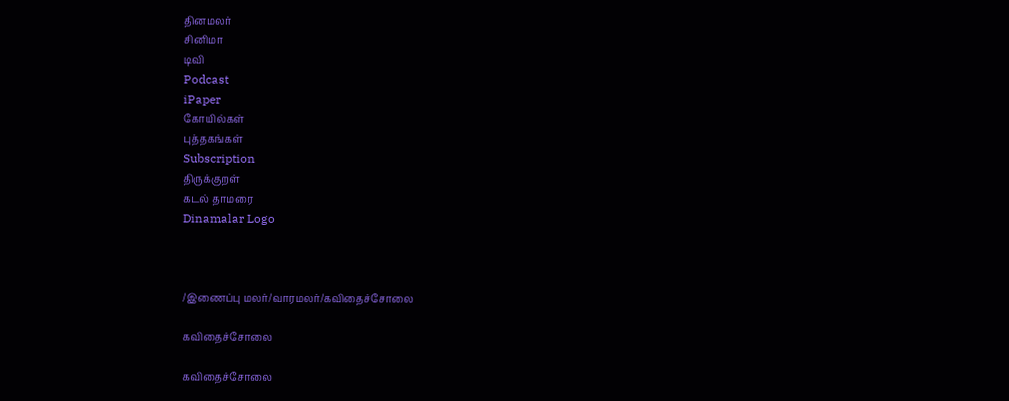தினமலர்
சினிமா
டிவி
Podcast
iPaper
கோயில்கள்
புத்தகங்கள்
Subscription
திருக்குறள்
கடல் தாமரை
Dinamalar Logo



/இணைப்பு மலர்/வாரமலர்/கவிதைச்சோலை

கவிதைச்சோலை

கவிதைச்சோலை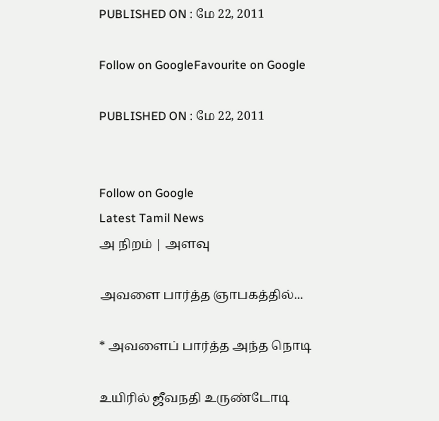PUBLISHED ON : மே 22, 2011

Follow on GoogleFavourite on Google

PUBLISHED ON : மே 22, 2011


Follow on Google
Latest Tamil News
அ நிறம் | அளவு

அவளை பார்த்த ஞாபகத்தில்...

* அவளைப் பார்த்த அந்த நொடி

உயிரில் ஜீவநதி உருண்டோடி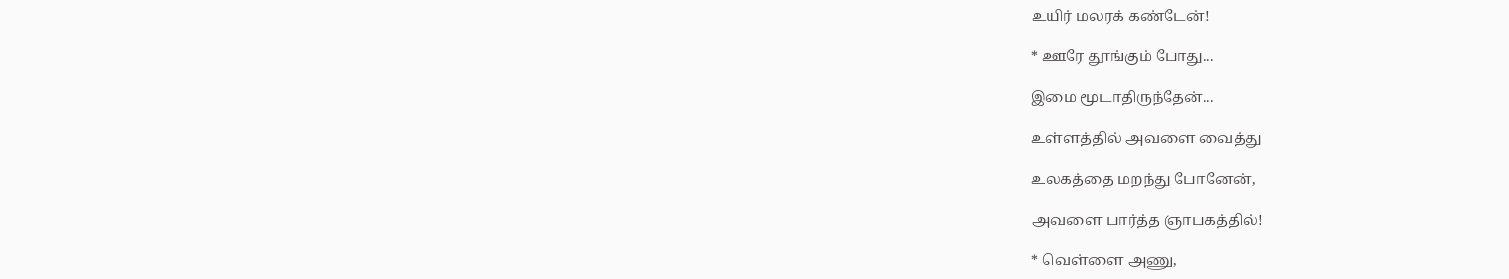உயிர் மலரக் கண்டேன்!

* ஊரே தூங்கும் போது...

இமை மூடாதிருந்தேன்...

உள்ளத்தில் அவளை வைத்து

உலகத்தை மறந்து போனேன்,

அவளை பார்த்த ஞாபகத்தில்!

* வெள்ளை அணு,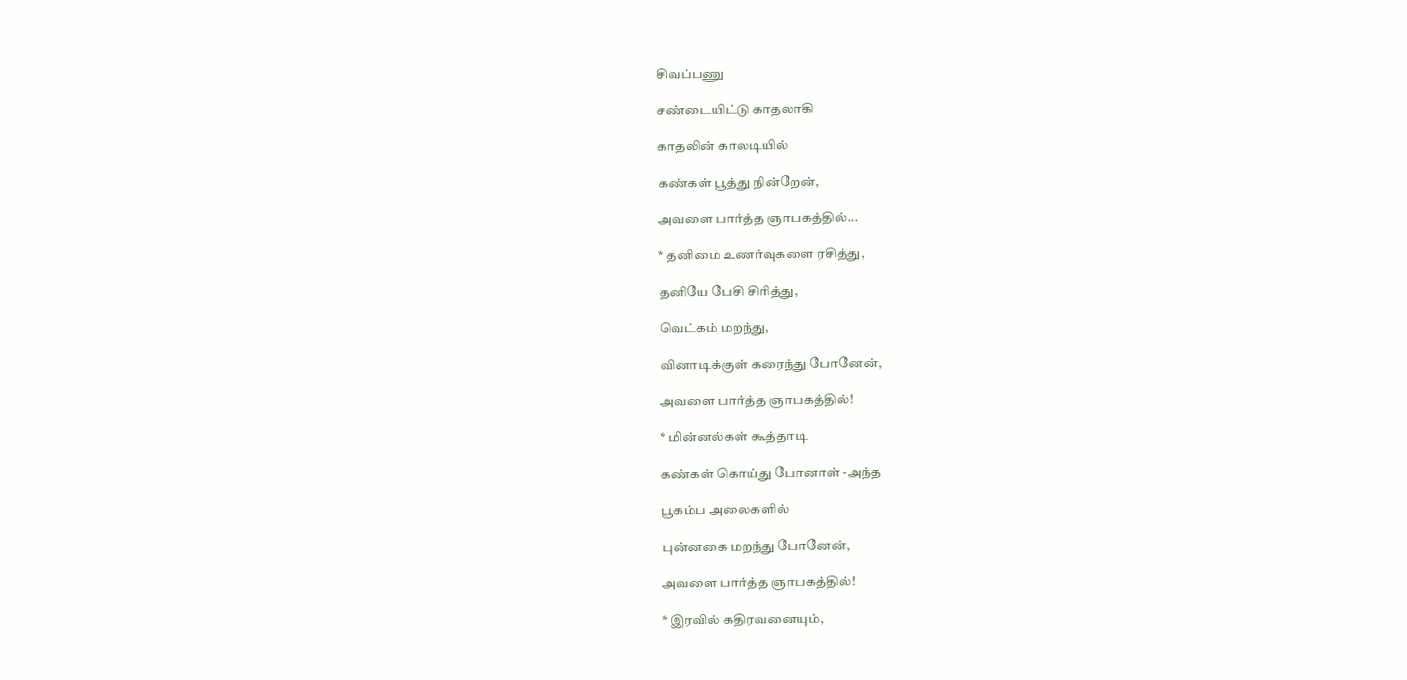சிவப்பணு

சண்டையிட்டு காதலாகி

காதலின் காலடியில்

கண்கள் பூத்து நின்றேன்,

அவளை பார்த்த ஞாபகத்தில்...

* தனிமை உணர்வுகளை ரசித்து,

தனியே பேசி சிரித்து,

வெட்கம் மறந்து,

வினாடிக்குள் கரைந்து போனேன்,

அவளை பார்த்த ஞாபகத்தில்!

* மின்னல்கள் கூத்தாடி

கண்கள் கொய்து போனாள் -அந்த

பூகம்ப அலைகளில்

புன்னகை மறந்து போனேன்,

அவளை பார்த்த ஞாபகத்தில்!

* இரவில் கதிரவனையும்,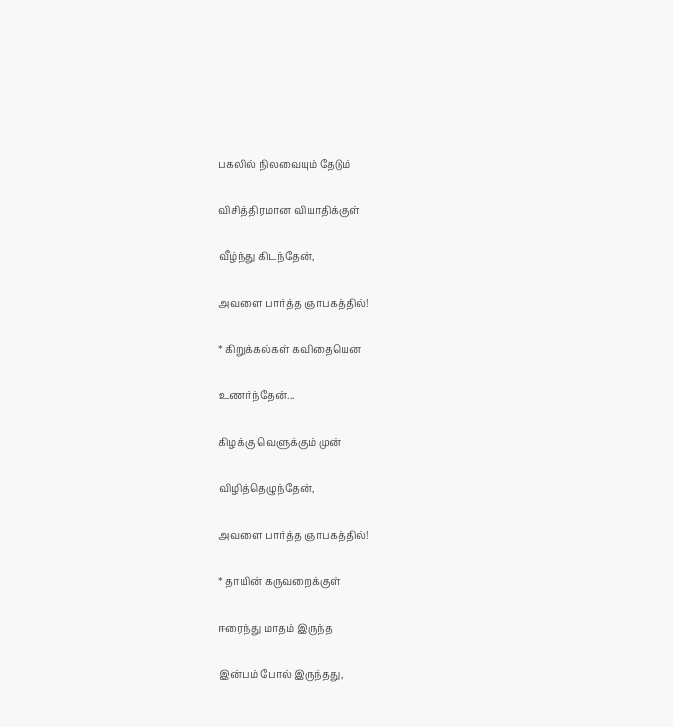பகலில் நிலவையும் தேடும்

விசித்திரமான வியாதிக்குள்

வீழ்ந்து கிடந்தேன்,

அவளை பார்த்த ஞாபகத்தில்!

* கிறுக்கல்கள் கவிதையென

உணர்ந்தேன்...

கிழக்கு வெளுக்கும் முன்

விழித்தெழுந்தேன்,

அவளை பார்த்த ஞாபகத்தில்!

* தாயின் கருவறைக்குள்

ஈரைந்து மாதம் இருந்த

இன்பம் போல் இருந்தது,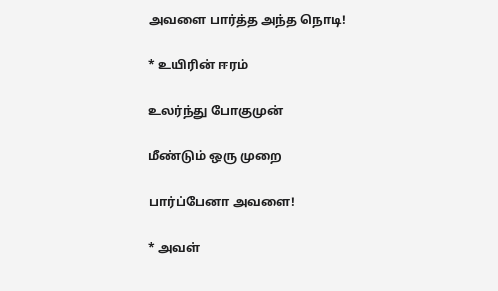அவளை பார்த்த அந்த நொடி!

* உயிரின் ஈரம்

உலர்ந்து போகுமுன்

மீண்டும் ஒரு முறை

பார்ப்பேனா அவளை!

* அவள்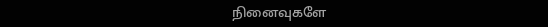நினைவுகளே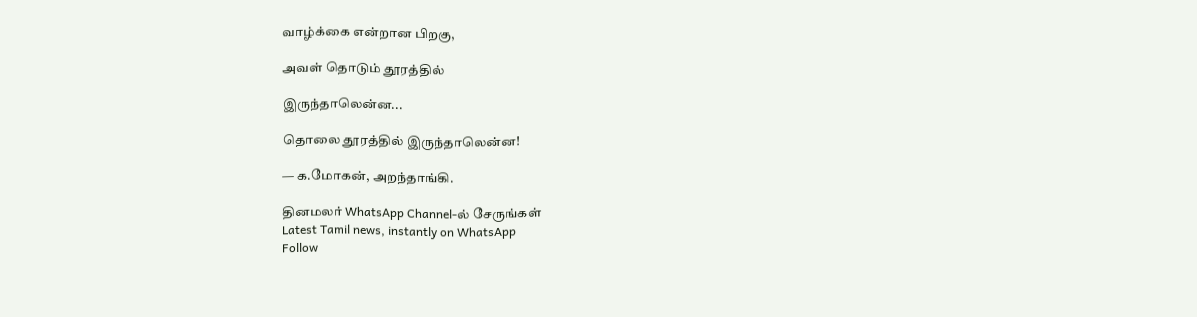வாழ்க்கை என்றான பிறகு,

அவள் தொடும் தூரத்தில்

இருந்தாலென்ன...

தொலை தூரத்தில் இருந்தாலென்ன!

— க.மோகன், அறந்தாங்கி.

தினமலர் WhatsApp Channel-ல் சேருங்கள்
Latest Tamil news, instantly on WhatsApp
Follow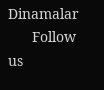Dinamalar
      Follow us